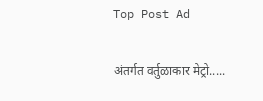Top Post Ad

अंतर्गत वर्तुळाकार मेट्रो.....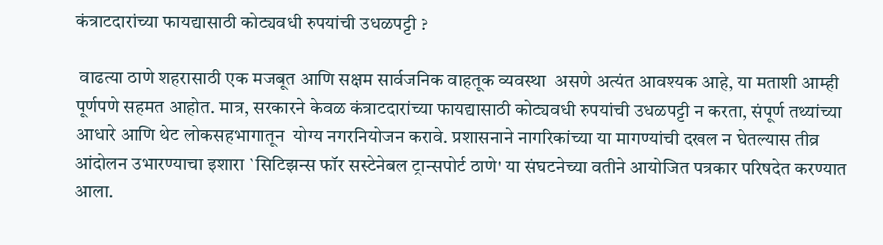कंत्राटदारांच्या फायद्यासाठी कोट्यवधी रुपयांची उधळपट्टी ?

 वाढत्या ठाणे शहरासाठी एक मजबूत आणि सक्षम सार्वजनिक वाहतूक व्यवस्था  असणे अत्यंत आवश्यक आहे, या मताशी आम्ही पूर्णपणे सहमत आहोत. मात्र, सरकारने केवळ कंत्राटदारांच्या फायद्यासाठी कोट्यवधी रुपयांची उधळपट्टी न करता, संपूर्ण तथ्यांच्या आधारे आणि थेट लोकसहभागातून  योग्य नगरनियोजन करावे. प्रशासनाने नागरिकांच्या या मागण्यांची दखल न घेतल्यास तीव्र आंदोलन उभारण्याचा इशारा `सिटिझन्स फॉर सस्टेनेबल ट्रान्सपोर्ट ठाणे' या संघटनेच्या वतीने आयोजित पत्रकार परिषदेत करण्यात आला.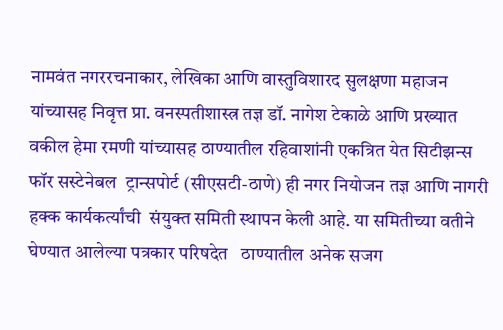नामवंत नगररचनाकार, लेखिका आणि वास्तुविशारद सुलक्षणा महाजन यांच्यासह निवृत्त प्रा. वनस्पतीशास्त्र तज्ञ डॉ. नागेश टेकाळे आणि प्रख्यात वकील हेमा रमणी यांच्यासह ठाण्यातील रहिवाशांनी एकत्रित येत सिटीझन्स फॉर सस्टेनेबल  ट्रान्सपोर्ट (सीएसटी-ठाणे) ही नगर नियोजन तज्ञ आणि नागरी हक्क कार्यकर्त्यांची  संयुक्त समिती स्थापन केली आहे. या समितीच्या वतीने घेण्यात आलेल्या पत्रकार परिषदेत   ठाण्यातील अनेक सजग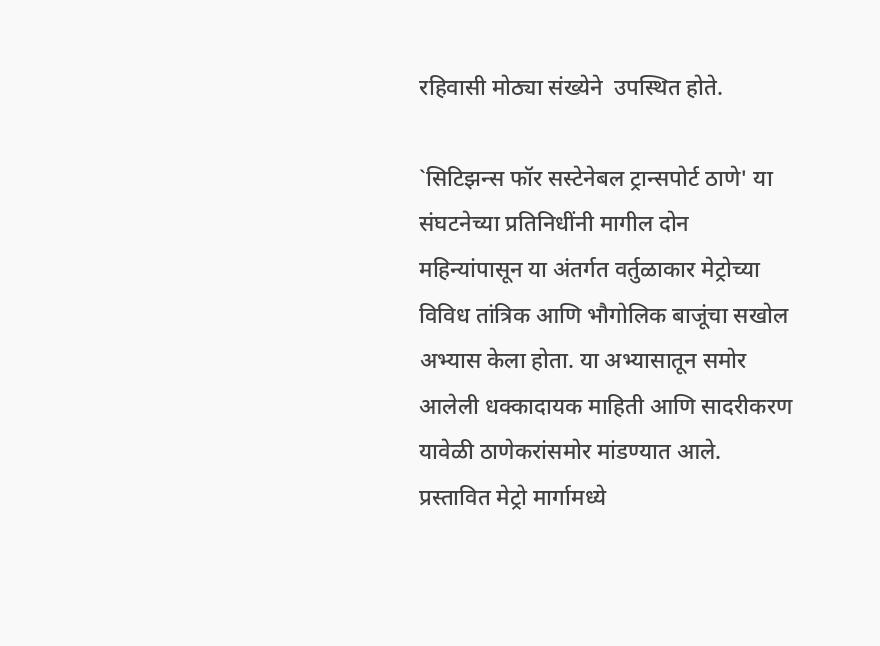रहिवासी मोठ्या संख्येने  उपस्थित होते.

`सिटिझन्स फॉर सस्टेनेबल ट्रान्सपोर्ट ठाणे' या संघटनेच्या प्रतिनिधींनी मागील दोन महिन्यांपासून या अंतर्गत वर्तुळाकार मेट्रोच्या विविध तांत्रिक आणि भौगोलिक बाजूंचा सखोल अभ्यास केला होता. या अभ्यासातून समोर आलेली धक्कादायक माहिती आणि सादरीकरण यावेळी ठाणेकरांसमोर मांडण्यात आले.
प्रस्तावित मेट्रो मार्गामध्ये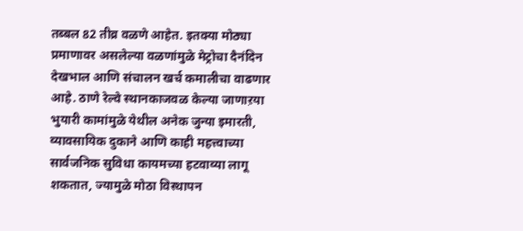तब्बल 82 तीव्र वळणे आहेत. इतक्या मोठ्या प्रमाणावर असलेल्या वळणांमुळे मेट्रोचा दैनंदिन देखभाल आणि संचालन खर्च कमालीचा वाढणार आहे. ठाणे रेल्वे स्थानकाजवळ केल्या जाणाऱया भुयारी कामांमुळे येथील अनेक जुन्या इमारती, व्यावसायिक दुकाने आणि काही महत्त्वाच्या सार्वजनिक सुविधा कायमच्या हटवाव्या लागू शकतात, ज्यामुळे मोठा विस्थापन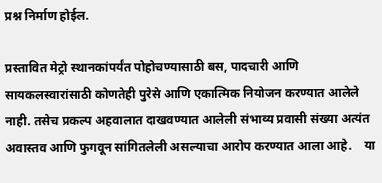प्रश्न निर्माण होईल.

प्रस्तावित मेट्रो स्थानकांपर्यंत पोहोचण्यासाठी बस, पादचारी आणि सायकलस्वारांसाठी कोणतेही पुरेसे आणि एकात्मिक नियोजन करण्यात आलेले नाही. तसेच प्रकल्प अहवालात दाखवण्यात आलेली संभाव्य प्रवासी संख्या अत्यंत अवास्तव आणि फुगवून सांगितलेली असल्याचा आरोप करण्यात आला आहे.    या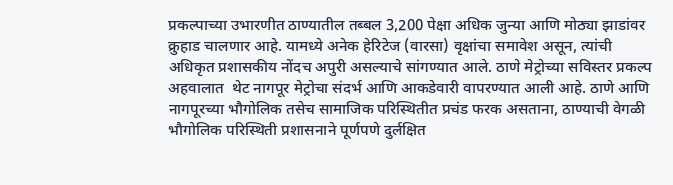प्रकल्पाच्या उभारणीत ठाण्यातील तब्बल 3,200 पेक्षा अधिक जुन्या आणि मोठ्या झाडांवर क्रुहाड चालणार आहे. यामध्ये अनेक हेरिटेज (वारसा) वृक्षांचा समावेश असून, त्यांची अधिकृत प्रशासकीय नोंदच अपुरी असल्याचे सांगण्यात आले. ठाणे मेट्रोच्या सविस्तर प्रकल्प अहवालात  थेट नागपूर मेट्रोचा संदर्भ आणि आकडेवारी वापरण्यात आली आहे. ठाणे आणि नागपूरच्या भौगोलिक तसेच सामाजिक परिस्थितीत प्रचंड फरक असताना, ठाण्याची वेगळी भौगोलिक परिस्थिती प्रशासनाने पूर्णपणे दुर्लक्षित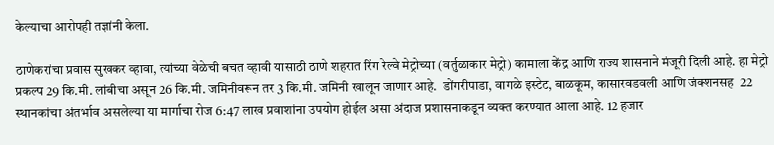केल्याचा आरोपही तज्ञांनी केला.

ठाणेकरांचा प्रवास सुखकर व्हावा, त्यांच्या वेळेची बचत व्हावी यासाठी ठाणे शहरात रिंग रेल्वे मेट्रोच्या (वर्तुळाकार मेट्रो) कामाला केंद्र आणि राज्य शासनाने मंजूरी दिली आहे. हा मेट्रो प्रकल्प 29 कि.मी. लांबीचा असून 26 कि.मी. जमिनीवरून तर 3 कि.मी. जमिनी खालून जाणार आहे.  डोंगरीपाडा, वागळे इस्टेट, बाळकूम, कासारवडवली आणि जंक्शनसह  22 स्थानकांचा अंतर्भाव असलेल्या या मार्गाचा रोज 6:47 लाख प्रवाशांना उपयोग होईल असा अंदाज प्रशासनाकडून व्यक्त करण्यात आला आहे. 12 हजार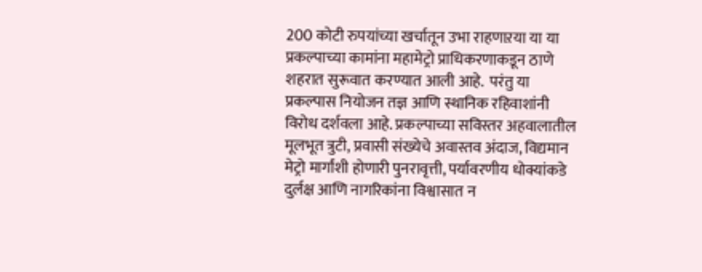200 कोटी रुपयांच्या खर्चातून उभा राहणाऱया या या प्रकल्पाच्या कामांना महामेट्रो प्राधिकरणाकडून ठाणे शहरात सुरूवात करण्यात आली आहे.  परंतु या प्रकल्पास नियोजन तज्ञ आणि स्थानिक रहिवाशांनी विरोध दर्शवला आहे. प्रकल्पाच्या सविस्तर अहवालातील मूलभूत त्रुटी, प्रवासी संख्येचे अवास्तव अंदाज, विद्यमान मेट्रो मार्गांशी होणारी पुनरावृत्ती, पर्यावरणीय धोक्यांकडे दुर्लक्ष आणि नागरिकांना विश्वासात न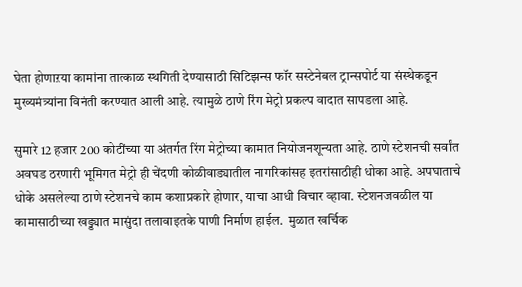घेता होणाऱया कामांना तात्काळ स्थगिती देण्यासाठी सिटिझन्स फॉर सस्टेनेबल ट्रान्सपोर्ट या संस्थेकडून मुख्यमंत्र्यांना विनंती करण्यात आली आहे. त्यामुळे ठाणे रिंग मेट्रो प्रकल्प वादात सापडला आहे.

सुमारे 12 हजार 200 कोटींच्या या अंतर्गत रिंग मेट्रोच्या कामात नियोजनशून्यता आहे. ठाणे स्टेशनची सर्वांत अवघड ठरणारी भूमिगत मेट्रो ही चेंदणी कोळीवाड्यातील नागरिकांसह इतरांसाठीही धोका आहे. अपघाताचे धोके असलेल्या ठाणे स्टेशनचे काम कशाप्रकारे होणार, याचा आधी विचार व्हावा. स्टेशनजवळील या कामासाठीच्या खड्ड्यात मासुंदा तलावाइतके पाणी निर्माण हाईल.  मुळात खर्चिक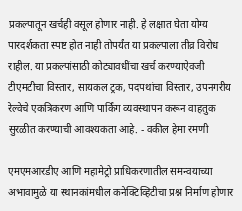प्रकल्पातून खर्चही वसूल होणार नाही. हे लक्षात घेता योग्य पारदर्शकता स्पष्ट होत नाही तोपर्यंत या प्रकल्पाला तीव्र विरोध  राहील. या प्रकल्पांसाठी कोट्यावधींचा खर्च करण्याऐवजी टीएमटीचा विस्तार, सायकल ट्रक, पदपथांचा विस्तार, उपनगरीय रेल्वेचे एकत्रिकरण आणि पार्किंग व्यवस्थापन करून वाहतुक सुरळीत करण्याची आवश्यकता आहे. - वकील हेमा रमणी

एमएमआरडीए आणि महामेट्रो प्राधिकरणातील समन्वयाच्या अभावामुळे या स्थानकांमधील कनेक्टिव्हिटीचा प्रश्न निर्माण होणार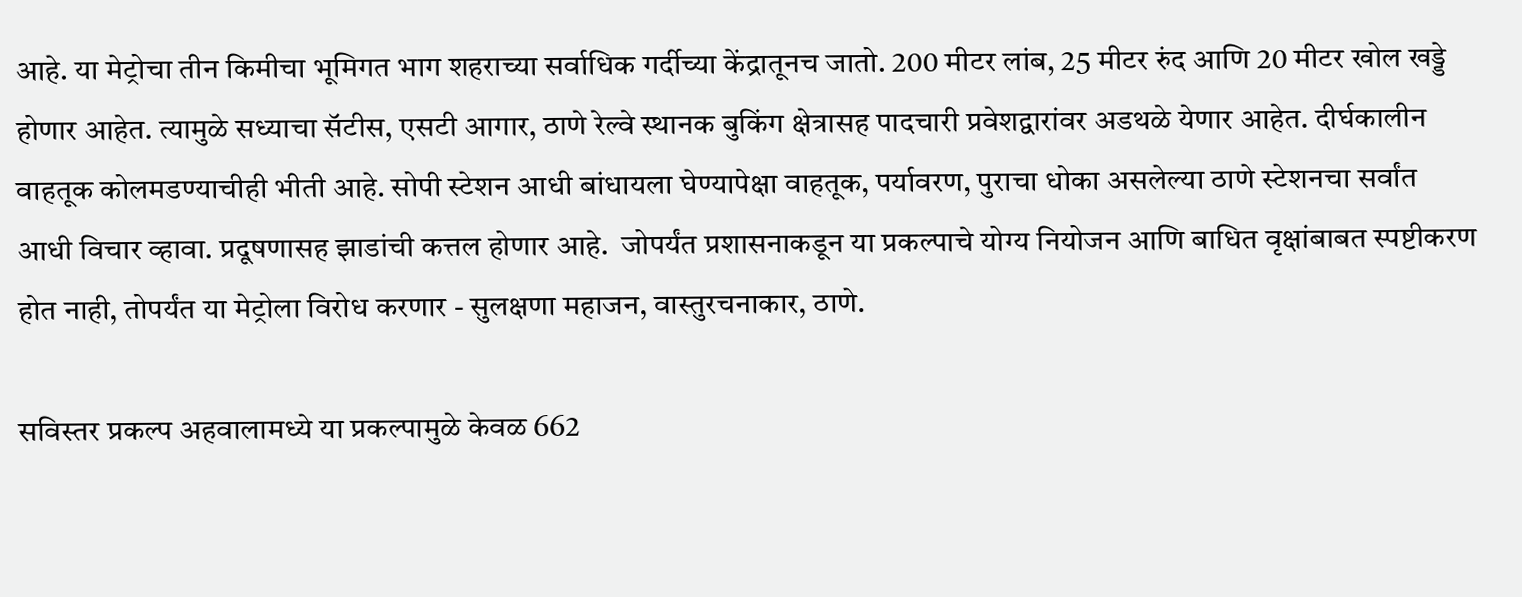आहे. या मेट्रोचा तीन किमीचा भूमिगत भाग शहराच्या सर्वाधिक गर्दीच्या केंद्रातूनच जातो. 200 मीटर लांब, 25 मीटर रुंद आणि 20 मीटर खोल खड्डे होणार आहेत. त्यामुळे सध्याचा सॅटीस, एसटी आगार, ठाणे रेल्वे स्थानक बुकिंग क्षेत्रासह पादचारी प्रवेशद्वारांवर अडथळे येणार आहेत. दीर्घकालीन वाहतूक कोलमडण्याचीही भीती आहे. सोपी स्टेशन आधी बांधायला घेण्यापेक्षा वाहतूक, पर्यावरण, पुराचा धोका असलेल्या ठाणे स्टेशनचा सर्वांत आधी विचार व्हावा. प्रदूषणासह झाडांची कत्तल होणार आहे.  जोपर्यंत प्रशासनाकडून या प्रकल्पाचे योग्य नियोजन आणि बाधित वृक्षांबाबत स्पष्टीकरण होत नाही, तोपर्यंत या मेट्रोला विरोध करणार - सुलक्षणा महाजन, वास्तुरचनाकार, ठाणे.

सविस्तर प्रकल्प अहवालामध्ये या प्रकल्पामुळे केवळ 662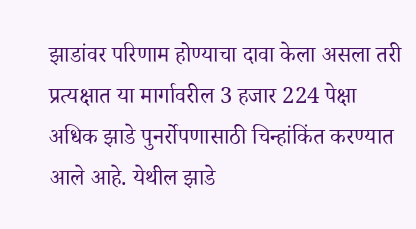झाडांवर परिणाम होण्याचा दावा केला असला तरी प्रत्यक्षात या मार्गावरील 3 हजार 224 पेक्षा अधिक झाडे पुनर्रोपणासाठी चिन्हांकिंत करण्यात  आले आहे. येथील झाडे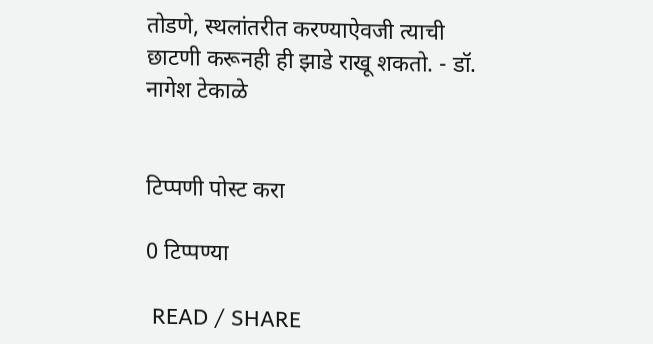तोडणे, स्थलांतरीत करण्याऐवजी त्याची छाटणी करूनही ही झाडे राखू शकतो. - डॉ. नागेश टेकाळे


टिप्पणी पोस्ट करा

0 टिप्पण्या

 READ / SHARE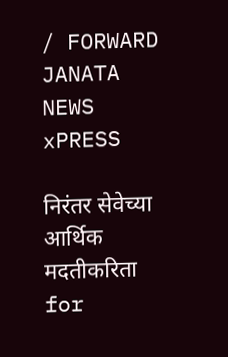/ FORWARD
JANATA  NEWS  xPRESS

निरंतर सेवेच्या आर्थिक मदतीकरिता
for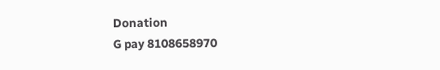Donation
G pay 8108658970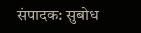संपादक: सुबोध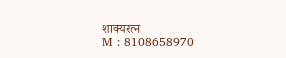शाक्यरत्न
M : 8108658970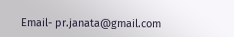Email- pr.janata@gmail.com